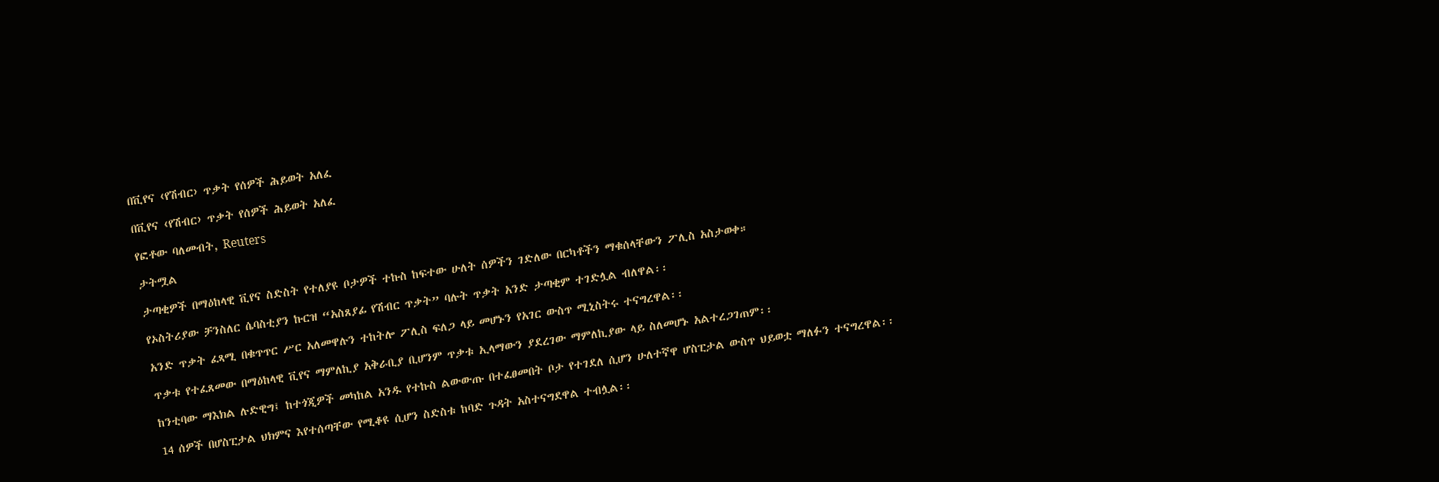በቪየና ‹የሽብር› ጥቃት የሰዎች ሕይወት አለፈ

በቪየና ‹የሽብር› ጥቃት የሰዎች ሕይወት አለፈ

የፎቶው ባለመብት, Reuters

ታትሟል

ታጣቂዎች በማዕከላዊ ቪየና ስድስት የተለያዩ ቦታዎች ተኩስ ከፍተው ሁለት ሰዎችን ገድለው በርካቶችን ማቁሰላቸውን ፖሊስ አስታወቀ።

የኦስትሪያው ቻንስለር ሴባስቲያን ኩርዝ “አስጸያፊ የሽብር ጥቃት” ባሉት ጥቃት አንድ ታጣቂም ተገድሏል ብለዋል፡፡

አንድ ጥቃት ፈጻሚ በቁጥጥር ሥር አለመዋሉን ተከትሎ ፖሊስ ፍለጋ ላይ መሆኑን የአገር ውስጥ ሚኒስትሩ ተናግረዋል፡፡

ጥቃቱ የተፈጸመው በማዕከላዊ ቪየና ማምለኪያ አቅራቢያ ቢሆንም ጥቃቱ ኢላማውን ያደረገው ማምለኪያው ላይ ስለመሆኑ አልተረጋገጠም፡፡

ከንቲባው ማእክል ሉድዊግ፤ ከተጎጂዎች መካከል አንዱ የተኩስ ልውውጡ በተፈፀመበት ቦታ የተገደለ ሲሆን ሁለተኛዋ ሆስፒታል ውስጥ ህይወቷ ማለፉን ተናግረዋል፡፡

14 ሰዎች በሆስፒታል ህክምና እየተሰጣቸው የሚቆዩ ሲሆን ስድስቱ ከባድ ጉዳት አስተናግደዋል ተብሏል፡፡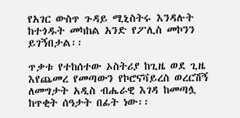የአገር ውስጥ ጉዳይ ሚኒስትሩ እንዳሉት ከተጎዱት መካከል አንድ የፖሊስ መኮንን ይገኝበታል፡፡

ጥቃቱ የተከሰተው ኦስትሪያ ከጊዜ ወደ ጊዜ እየጨመረ የመጣውን የኮሮናቫይረስ ወረርሽኝ ለመግታት አዲስ ብሔራዊ እገዳ ከመጣሏ ከጥቂት ሰዓታት በፊት ነው፡፡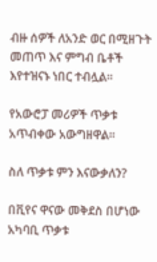ብዙ ሰዎች ለአንድ ወር በሚዘጉት መጠጥ እና ምግብ ቤቶች እየተዝናኑ ነበር ተብሏል፡፡

የአውሮፓ መሪዎች ጥቃቱ አጥብቀው አውግዘዋል፡፡

ስለ ጥቃቱ ምን እናውቃለን?

በቪየና ዋናው መቅደስ በሆነው አካባቢ ጥቃቱ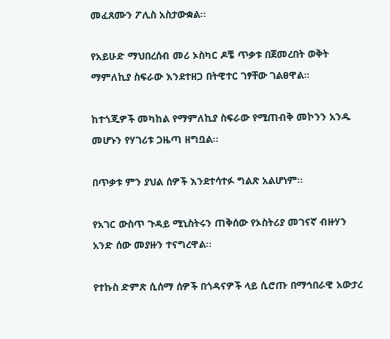መፈጸሙን ፖሊስ አስታውቋል፡፡

የአይሁድ ማህበረሰብ መሪ ኦስካር ዶቼ ጥቃቱ በጀመረበት ወቅት ማምለኪያ ስፍራው እንደተዘጋ በትዊተር ገፃቸው ገልፀዋል።

ከተጎጂዎች መካከል የማምለኪያ ስፍራው የሚጠብቅ መኮንን አንዱ መሆኑን የሃገሪቱ ጋዜጣ ዘግቧል፡፡

በጥቃቱ ምን ያህል ሰዎች እንደተሳተፉ ግልጽ አልሆነም፡፡

የአገር ውስጥ ጉዳይ ሚኒስትሩን ጠቅሰው የኦስትሪያ መገናኛ ብዙሃን አንድ ሰው መያዙን ተናግረዋል፡፡

የተኩስ ድምጽ ሲሰማ ሰዎች በጎዳናዎች ላይ ሲሮጡ በማኅበራዊ አውታረ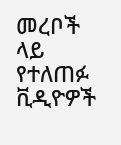መረቦች ላይ የተለጠፉ ቪዲዮዎች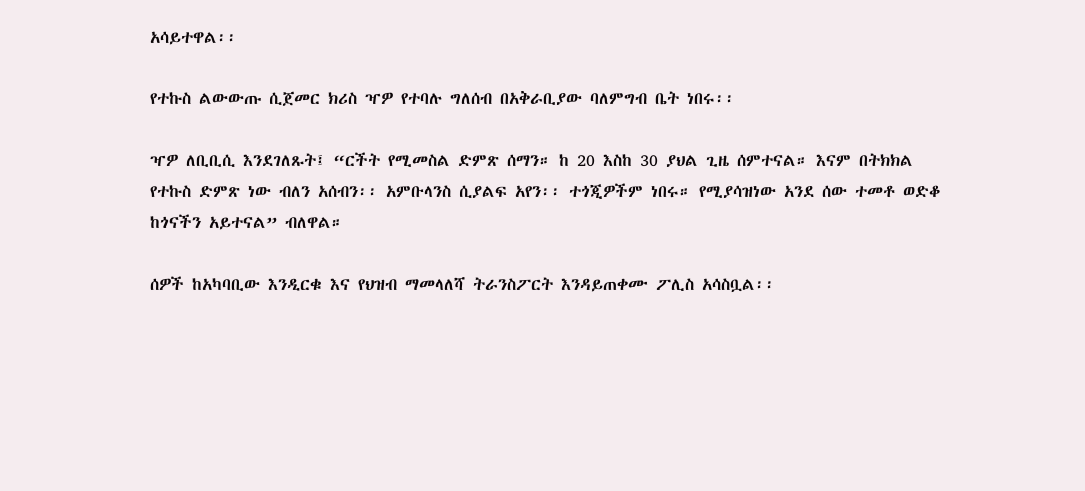አሳይተዋል፡፡

የተኩስ ልውውጡ ሲጀመር ክሪስ ዣዎ የተባሉ ግለሰብ በአቅራቢያው ባለምግብ ቤት ነበሩ፡፡

ዣዎ ለቢቢሲ እንደገለጹት፤ “ርችት የሚመስል ድምጽ ሰማን። ከ 20 እስከ 30 ያህል ጊዜ ሰምተናል። እናም በትክክል የተኩስ ድምጽ ነው ብለን አሰብን፡፡ አምቡላንስ ሲያልፍ አየን፡፡ ተጎጂዎችም ነበሩ። የሚያሳዝነው አንደ ሰው ተመቶ ወድቆ ከጎናችን አይተናል” ብለዋል።

ሰዎች ከአካባቢው እንዲርቁ እና የህዝብ ማመላለሻ ትራንስፖርት እንዳይጠቀሙ ፖሊስ አሳስቧል፡፡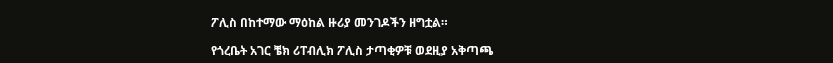ፖሊስ በከተማው ማዕከል ዙሪያ መንገዶችን ዘግቷል።

የጎረቤት አገር ቼክ ሪፐብሊክ ፖሊስ ታጣቂዎቹ ወደዚያ አቅጣጫ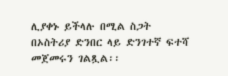ሊያቀኑ ይችላሉ በሚል ስጋት በኦስትሪያ ድንበር ላይ ድንገተኛ ፍተሻ መጀመሩን ገልጿል፡፡